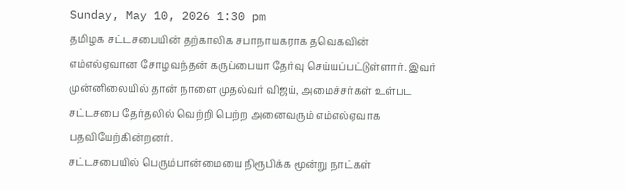Sunday, May 10, 2026 1:30 pm
தமிழக சட்டசபையின் தற்காலிக சபாநாயகராக தவெகவின் எம்எல்ஏவான சோழவந்தன் கருப்பையா தேர்வு செய்யப்பட்டுள்ளார். இவர் முன்னிலையில் தான் நாளை முதல்வர் விஜய், அமைச்சர்கள் உள்பட சட்டசபை தேர்தலில் வெற்றி பெற்ற அனைவரும் எம்எல்ஏவாக பதவியேற்கின்றனர்.
சட்டசபையில் பெரும்பான்மையை நிரூபிக்க மூன்று நாட்கள்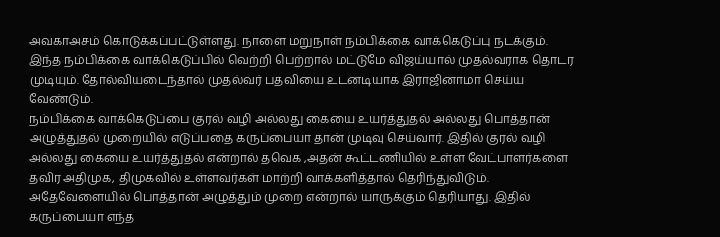அவகாஅசம் கொடுக்கப்பட்டுள்ளது. நாளை மறுநாள் நம்பிக்கை வாக்கெடுப்பு நடக்கும். இந்த நம்பிக்கை வாக்கெடுப்பில் வெற்றி பெற்றால் மட்டுமே விஜய்யால் முதல்வராக தொடர முடியும். தோல்வியடைந்தால் முதல்வர் பதவியை உடனடியாக இராஜினாமா செய்ய வேண்டும்.
நம்பிக்கை வாக்கெடுப்பை குரல் வழி அல்லது கையை உயர்த்துதல் அல்லது பொத்தான் அழுத்துதல் முறையில் எடுப்பதை கருப்பையா தான் முடிவு செய்வார். இதில் குரல் வழி அல்லது கையை உயர்த்துதல் என்றால் தவெக ,அதன் கூட்டணியில் உள்ள வேட்பாளர்களை தவிர அதிமுக, திமுகவில் உள்ளவர்கள் மாற்றி வாக்களித்தால் தெரிந்துவிடும். அதேவேளையில் பொத்தான் அழுத்தும் முறை என்றால் யாருக்கும் தெரியாது. இதில் கருப்பையா எந்த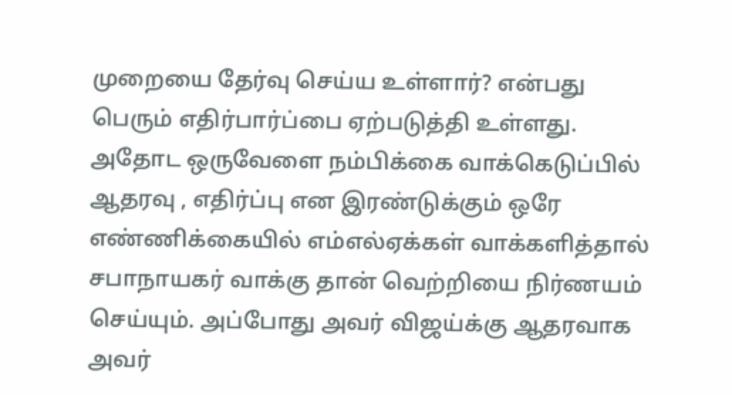முறையை தேர்வு செய்ய உள்ளார்? என்பது பெரும் எதிர்பார்ப்பை ஏற்படுத்தி உள்ளது. அதோட ஒருவேளை நம்பிக்கை வாக்கெடுப்பில் ஆதரவு , எதிர்ப்பு என இரண்டுக்கும் ஒரே எண்ணிக்கையில் எம்எல்ஏக்கள் வாக்களித்தால் சபாநாயகர் வாக்கு தான் வெற்றியை நிர்ணயம் செய்யும். அப்போது அவர் விஜய்க்கு ஆதரவாக அவர்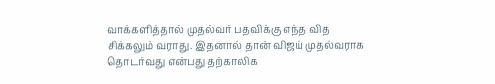வாக்களித்தால் முதல்வர் பதவிக்கு எந்த வித சிக்கலும் வராது. இதனால் தான் விஜய் முதல்வராக தொடர்வது என்பது தற்காலிக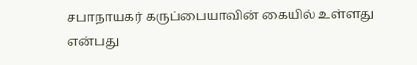சபாநாயகர் கருப்பையாவின் கையில் உள்ளது என்பது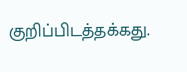குறிப்பிடத்தக்கது.